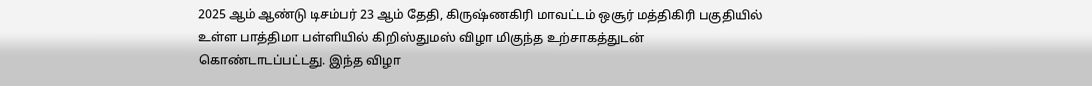2025 ஆம் ஆண்டு டிசம்பர் 23 ஆம் தேதி, கிருஷ்ணகிரி மாவட்டம் ஒசூர் மத்திகிரி பகுதியில் உள்ள பாத்திமா பள்ளியில் கிறிஸ்துமஸ் விழா மிகுந்த உற்சாகத்துடன் கொண்டாடப்பட்டது. இந்த விழா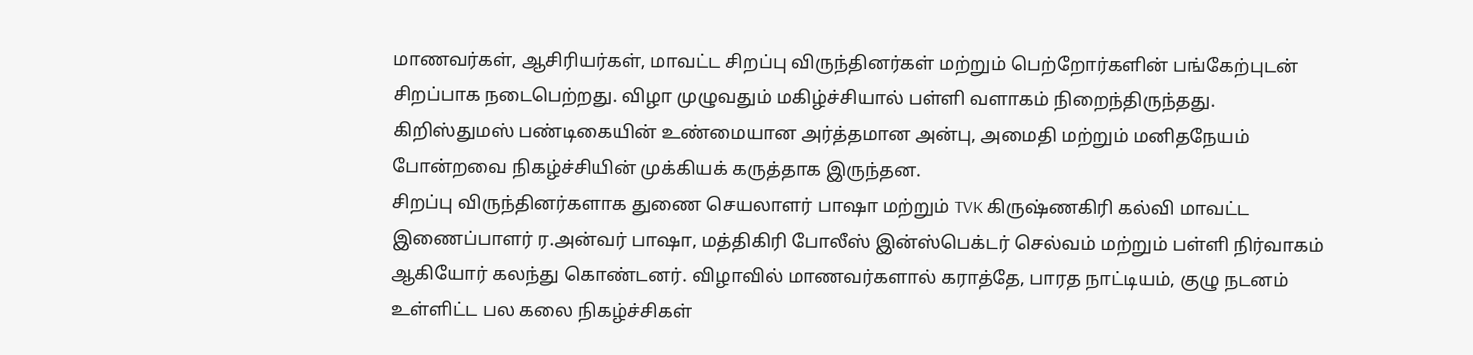மாணவர்கள், ஆசிரியர்கள், மாவட்ட சிறப்பு விருந்தினர்கள் மற்றும் பெற்றோர்களின் பங்கேற்புடன் சிறப்பாக நடைபெற்றது. விழா முழுவதும் மகிழ்ச்சியால் பள்ளி வளாகம் நிறைந்திருந்தது. கிறிஸ்துமஸ் பண்டிகையின் உண்மையான அர்த்தமான அன்பு, அமைதி மற்றும் மனிதநேயம் போன்றவை நிகழ்ச்சியின் முக்கியக் கருத்தாக இருந்தன.
சிறப்பு விருந்தினர்களாக துணை செயலாளர் பாஷா மற்றும் TVK கிருஷ்ணகிரி கல்வி மாவட்ட இணைப்பாளர் ர.அன்வர் பாஷா, மத்திகிரி போலீஸ் இன்ஸ்பெக்டர் செல்வம் மற்றும் பள்ளி நிர்வாகம் ஆகியோர் கலந்து கொண்டனர். விழாவில் மாணவர்களால் கராத்தே, பாரத நாட்டியம், குழு நடனம் உள்ளிட்ட பல கலை நிகழ்ச்சிகள்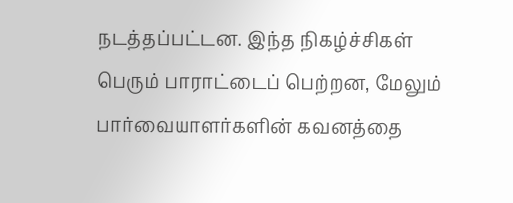நடத்தப்பட்டன. இந்த நிகழ்ச்சிகள் பெரும் பாராட்டைப் பெற்றன, மேலும் பார்வையாளர்களின் கவனத்தை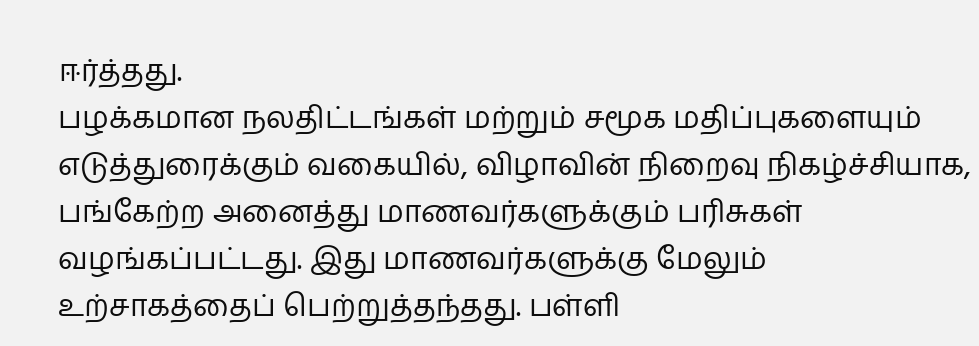ஈர்த்தது.
பழக்கமான நலதிட்டங்கள் மற்றும் சமூக மதிப்புகளையும் எடுத்துரைக்கும் வகையில், விழாவின் நிறைவு நிகழ்ச்சியாக, பங்கேற்ற அனைத்து மாணவர்களுக்கும் பரிசுகள் வழங்கப்பட்டது. இது மாணவர்களுக்கு மேலும் உற்சாகத்தைப் பெற்றுத்தந்தது. பள்ளி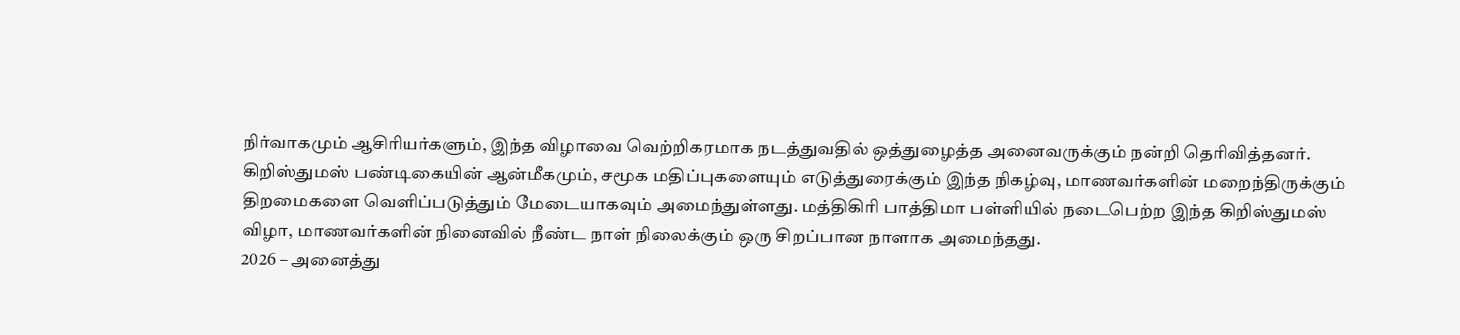நிர்வாகமும் ஆசிரியர்களும், இந்த விழாவை வெற்றிகரமாக நடத்துவதில் ஒத்துழைத்த அனைவருக்கும் நன்றி தெரிவித்தனர்.
கிறிஸ்துமஸ் பண்டிகையின் ஆன்மீகமும், சமூக மதிப்புகளையும் எடுத்துரைக்கும் இந்த நிகழ்வு, மாணவர்களின் மறைந்திருக்கும் திறமைகளை வெளிப்படுத்தும் மேடையாகவும் அமைந்துள்ளது. மத்திகிரி பாத்திமா பள்ளியில் நடைபெற்ற இந்த கிறிஸ்துமஸ் விழா, மாணவர்களின் நினைவில் நீண்ட நாள் நிலைக்கும் ஒரு சிறப்பான நாளாக அமைந்தது.
2026 – அனைத்து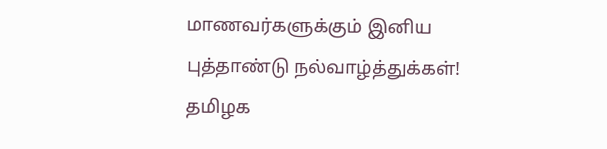மாணவர்களுக்கும் இனிய புத்தாண்டு நல்வாழ்த்துக்கள்!
தமிழக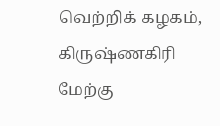வெற்றிக் கழகம், கிருஷ்ணகிரி மேற்கு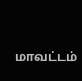மாவட்டம்